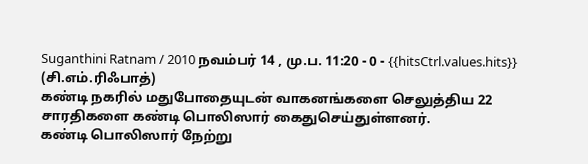Suganthini Ratnam / 2010 நவம்பர் 14 , மு.ப. 11:20 - 0 - {{hitsCtrl.values.hits}}
(சி.எம்.ரிஃபாத்)
கண்டி நகரில் மதுபோதையுடன் வாகனங்களை செலுத்திய 22 சாரதிகளை கண்டி பொலிஸார் கைதுசெய்துள்ளனர்.
கண்டி பொலிஸார் நேற்று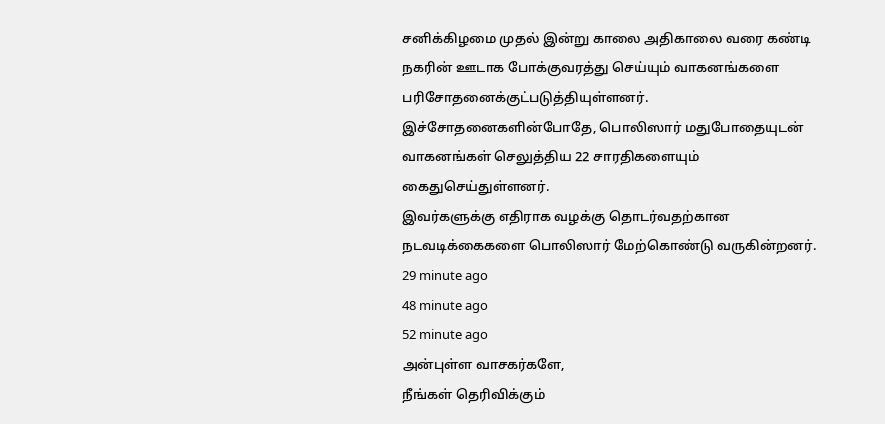சனிக்கிழமை முதல் இன்று காலை அதிகாலை வரை கண்டி நகரின் ஊடாக போக்குவரத்து செய்யும் வாகனங்களை பரிசோதனைக்குட்படுத்தியுள்ளனர்.
இச்சோதனைகளின்போதே, பொலிஸார் மதுபோதையுடன் வாகனங்கள் செலுத்திய 22 சாரதிகளையும் கைதுசெய்துள்ளனர்.
இவர்களுக்கு எதிராக வழக்கு தொடர்வதற்கான நடவடிக்கைகளை பொலிஸார் மேற்கொண்டு வருகின்றனர்.
29 minute ago
48 minute ago
52 minute ago
அன்புள்ள வாசகர்களே,
நீங்கள் தெரிவிக்கும்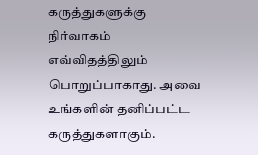கருத்துகளுக்கு நிர்வாகம் எவ்விதத்திலும் பொறுப்பாகாது. அவை உங்களின் தனிப்பட்ட கருத்துகளாகும்.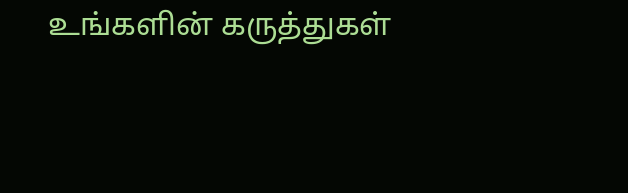உங்களின் கருத்துகள்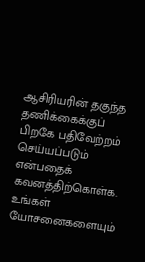ஆசிரியரின் தகுந்த தணிக்கைக்குப் பிறகே பதிவேற்றம் செய்யப்படும் என்பதைக் கவனத்திற்கொள்க. உங்கள் யோசனைகளையும்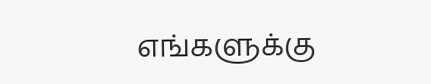எங்களுக்கு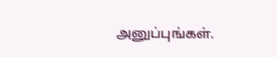அனுப்புங்கள்.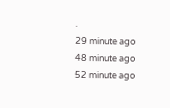.
29 minute ago
48 minute ago
52 minute ago